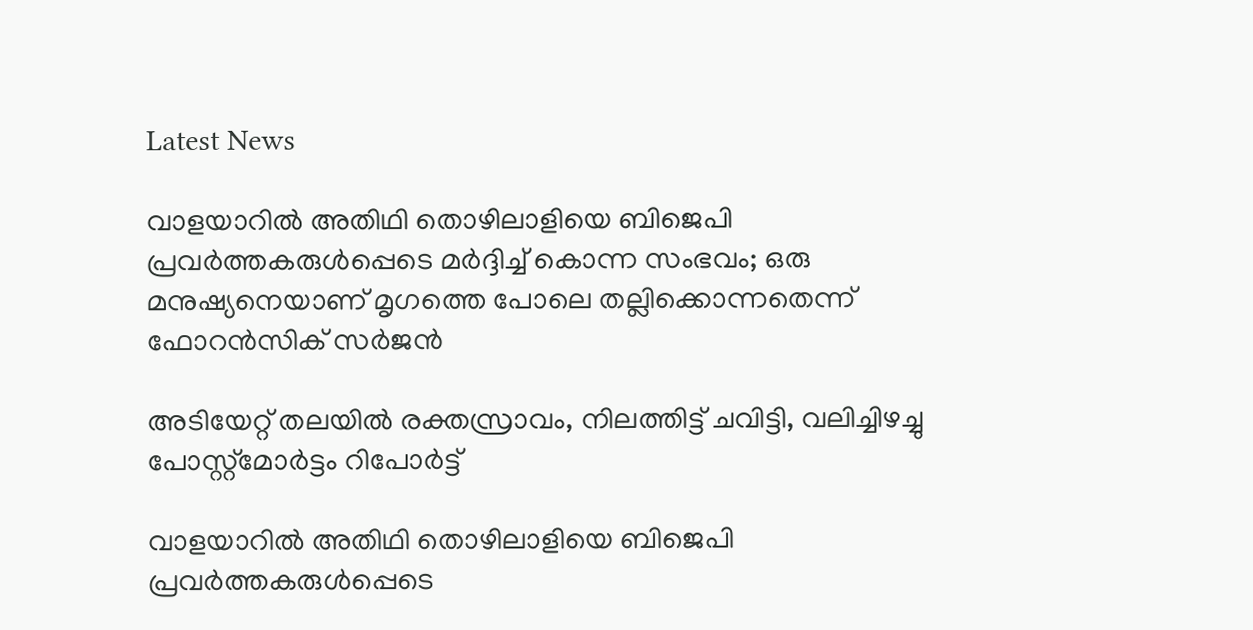Latest News

വാളയാറില്‍ അതിഥി തൊഴിലാളിയെ ബിജെപി പ്രവര്‍ത്തകരുള്‍പ്പെടെ മര്‍ദ്ദിച്ച് കൊന്ന സംഭവം; ഒരു മനുഷ്യനെയാണ് മൃഗത്തെ പോലെ തല്ലിക്കൊന്നതെന്ന് ഫോറന്‍സിക് സര്‍ജന്‍

അടിയേറ്റ് തലയില്‍ രക്തസ്രാവം, നിലത്തിട്ട് ചവിട്ടി, വലിച്ചിഴച്ചു പോസ്റ്റ്‌മോര്‍ട്ടം റിപോര്‍ട്ട്

വാളയാറില്‍ അതിഥി തൊഴിലാളിയെ ബിജെപി പ്രവര്‍ത്തകരുള്‍പ്പെടെ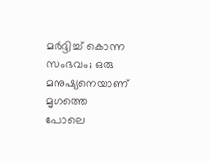മര്‍ദ്ദിച്ച് കൊന്ന സംഭവം; ഒരു മനുഷ്യനെയാണ് മൃഗത്തെ പോലെ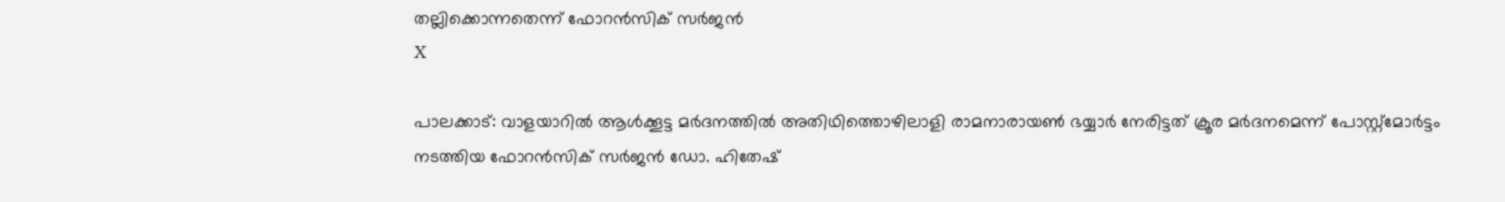തല്ലിക്കൊന്നതെന്ന് ഫോറന്‍സിക് സര്‍ജന്‍
X

പാലക്കാട്: വാളയാറില്‍ ആള്‍ക്കൂട്ട മര്‍ദനത്തില്‍ അതിഥിത്തൊഴിലാളി രാമനാരായണ്‍ ഭയ്യാര്‍ നേരിട്ടത് ക്രൂര മര്‍ദനമെന്ന് പോസ്റ്റ്മോര്‍ട്ടം നടത്തിയ ഫോറന്‍സിക് സര്‍ജന്‍ ഡോ. ഹിതേഷ്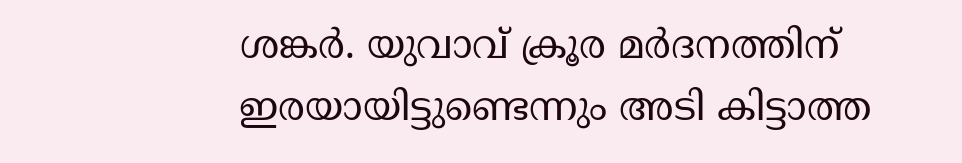ശങ്കര്‍. യുവാവ് ക്രൂര മര്‍ദനത്തിന് ഇരയായിട്ടുണ്ടെന്നും അടി കിട്ടാത്ത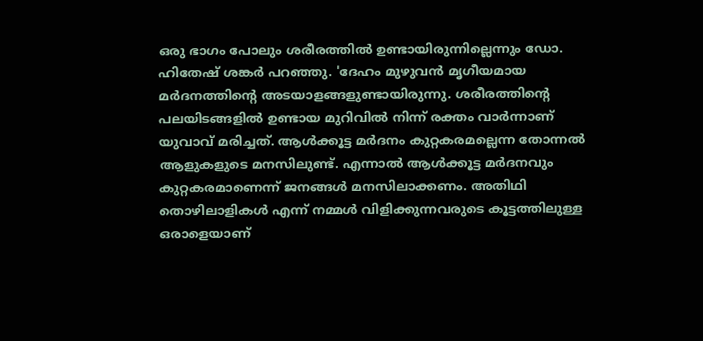ഒരു ഭാഗം പോലും ശരീരത്തില്‍ ഉണ്ടായിരുന്നില്ലെന്നും ഡോ. ഹിതേഷ് ശങ്കര്‍ പറഞ്ഞു. 'ദേഹം മുഴുവന്‍ മൃഗീയമായ മര്‍ദനത്തിന്റെ അടയാളങ്ങളുണ്ടായിരുന്നു. ശരീരത്തിന്റെ പലയിടങ്ങളില്‍ ഉണ്ടായ മുറിവില്‍ നിന്ന് രക്തം വാര്‍ന്നാണ് യുവാവ് മരിച്ചത്. ആള്‍ക്കൂട്ട മര്‍ദനം കുറ്റകരമല്ലെന്ന തോന്നല്‍ ആളുകളുടെ മനസിലുണ്ട്. എന്നാല്‍ ആള്‍ക്കൂട്ട മര്‍ദനവും കുറ്റകരമാണെന്ന് ജനങ്ങള്‍ മനസിലാക്കണം. അതിഥി തൊഴിലാളികള്‍ എന്ന് നമ്മള്‍ വിളിക്കുന്നവരുടെ കൂട്ടത്തിലുള്ള ഒരാളെയാണ്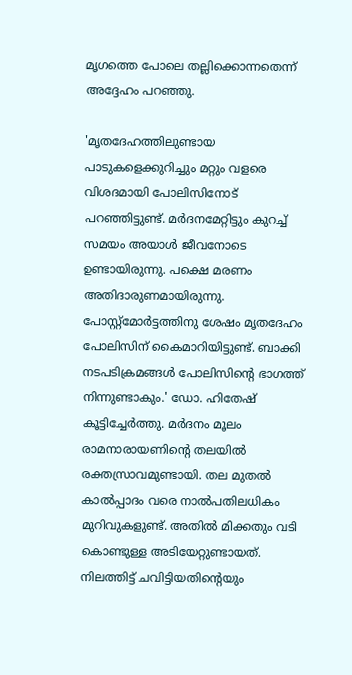മൃഗത്തെ പോലെ തല്ലിക്കൊന്നതെന്ന് അദ്ദേഹം പറഞ്ഞു.

'മൃതദേഹത്തിലുണ്ടായ പാടുകളെക്കുറിച്ചും മറ്റും വളരെ വിശദമായി പോലിസിനോട് പറഞ്ഞിട്ടുണ്ട്. മര്‍ദനമേറ്റിട്ടും കുറച്ച് സമയം അയാള്‍ ജീവനോടെ ഉണ്ടായിരുന്നു. പക്ഷെ മരണം അതിദാരുണമായിരുന്നു. പോസ്റ്റ്മോര്‍ട്ടത്തിനു ശേഷം മൃതദേഹം പോലിസിന് കൈമാറിയിട്ടുണ്ട്. ബാക്കി നടപടിക്രമങ്ങള്‍ പോലിസിന്റെ ഭാഗത്ത് നിന്നുണ്ടാകും.' ഡോ. ഹിതേഷ് കൂട്ടിച്ചേര്‍ത്തു. മര്‍ദനം മൂലം രാമനാരായണിന്റെ തലയില്‍ രക്തസ്രാവമുണ്ടായി. തല മുതല്‍ കാല്‍പ്പാദം വരെ നാല്‍പതിലധികം മുറിവുകളുണ്ട്. അതില്‍ മിക്കതും വടി കൊണ്ടുള്ള അടിയേറ്റുണ്ടായത്. നിലത്തിട്ട് ചവിട്ടിയതിന്റെയും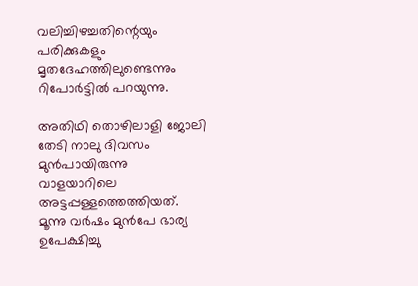വലിച്ചിഴച്ചതിന്റെയും പരിക്കുകളും മൃതദേഹത്തിലുണ്ടെന്നും റിപോര്‍ട്ടില്‍ പറയുന്നു.

അതിഥി തൊഴിലാളി ജോലി തേടി നാലു ദിവസം മുന്‍പായിരുന്നു വാളയാറിലെ അട്ടപ്പള്ളത്തെത്തിയത്. മൂന്നു വര്‍ഷം മുന്‍പേ ഭാര്യ ഉപേക്ഷിച്ചു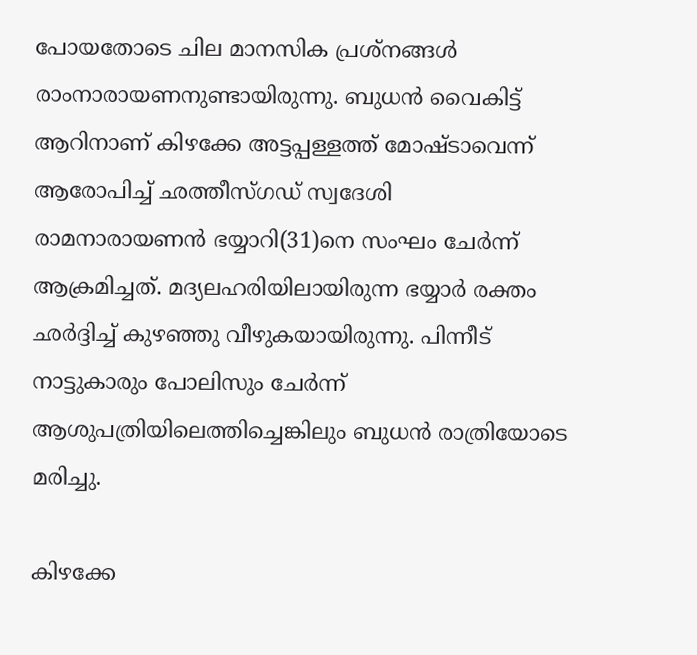പോയതോടെ ചില മാനസിക പ്രശ്‌നങ്ങള്‍ രാംനാരായണനുണ്ടായിരുന്നു. ബുധന്‍ വൈകിട്ട് ആറിനാണ് കിഴക്കേ അട്ടപ്പള്ളത്ത് മോഷ്ടാവെന്ന് ആരോപിച്ച് ഛത്തീസ്ഗഡ് സ്വദേശി രാമനാരായണന്‍ ഭയ്യാറി(31)നെ സംഘം ചേര്‍ന്ന് ആക്രമിച്ചത്. മദ്യലഹരിയിലായിരുന്ന ഭയ്യാര്‍ രക്തം ഛര്‍ദ്ദിച്ച് കുഴഞ്ഞു വീഴുകയായിരുന്നു. പിന്നീട് നാട്ടുകാരും പോലിസും ചേര്‍ന്ന് ആശുപത്രിയിലെത്തിച്ചെങ്കിലും ബുധന്‍ രാത്രിയോടെ മരിച്ചു.

കിഴക്കേ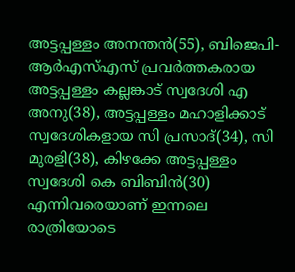അട്ടപ്പള്ളം അനന്തന്‍(55), ബിജെപി-ആര്‍എസ്എസ് പ്രവര്‍ത്തകരായ അട്ടപ്പള്ളം കല്ലങ്കാട് സ്വദേശി എ അനു(38), അട്ടപ്പള്ളം മഹാളിക്കാട് സ്വദേശികളായ സി പ്രസാദ്(34), സി മുരളി(38), കിഴക്കേ അട്ടപ്പള്ളം സ്വദേശി കെ ബിബിന്‍(30) എന്നിവരെയാണ് ഇന്നലെ രാത്രിയോടെ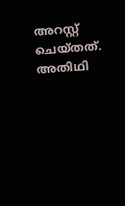അറസ്റ്റ് ചെയ്തത്. അതിഥി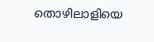തൊഴിലാളിയെ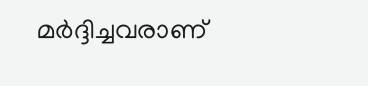മര്‍ദ്ദിച്ചവരാണ്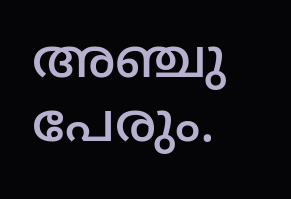അഞ്ചു പേരും.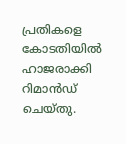പ്രതികളെ കോടതിയില്‍ ഹാജരാക്കി റിമാന്‍ഡ് ചെയ്തു.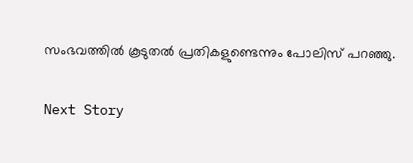സംഭവത്തില്‍ കൂടുതല്‍ പ്രതികളുണ്ടെന്നും പോലിസ് പറഞ്ഞു.

Next Story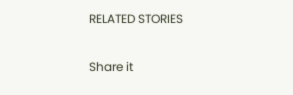RELATED STORIES

Share it